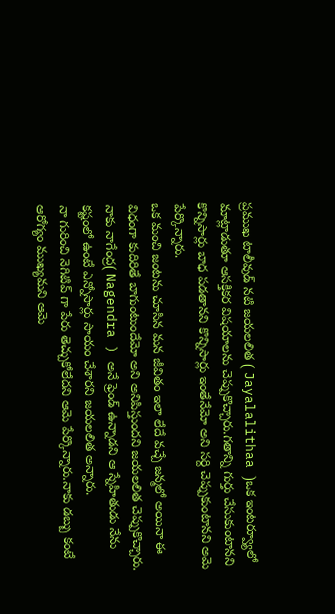ప్రముఖ టాలీవుడ్ నటి జయలలిత ( Jayalalithaa )ఒక ఇంటర్వ్యూలో మాట్లాడుతూ ఆసక్తికర విషయాలను చెప్పుకొచ్చారు.గతాన్ని గుర్తు చేసుకుంటానని కొన్నిసార్లు బాధ పడతానని కొన్నిసార్లు ఇంతేనేమో అని సర్ది చెప్పుకుంటానని అమె పేర్కొన్నారు.
ఒక మంచి జంటను చూసిన మన జీవితం ఇలా లేదే వచ్చే జన్మలో అయినా ఈ విధంగా కుదిరితే బాగుంటుందేమో అని అనిపిస్తుందని జయలలిత చెప్పుకొచ్చారు.
నాకు నాగేంద్ర( Nagendra ) అనే ఫ్రెండ్ ఉన్నాడని ఆ స్నేహితుడు నేను కష్టంలో ఉంటే ఎన్నోసార్లు సాయం చేశారని జయలలిత అన్నారు.
నా గురించి నెగిటివ్ గా పేరు తెచ్చుకోలేదని ఆమె పేర్కొన్నారు.నాకు డబ్బు కంటే ఆరోగ్యం ముఖ్యమని ఆమె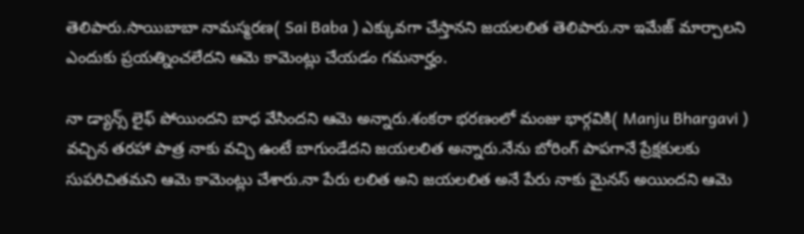తెలిపారు.సాయిబాబా నామస్మరణ( Sai Baba ) ఎక్కువగా చేస్తానని జయలలిత తెలిపారు.నా ఇమేజ్ మార్చాలని ఎందుకు ప్రయత్నించలేదని ఆమె కామెంట్లు చేయడం గమనార్హం.

నా డ్యాన్స్ లైఫ్ పోయిందని బాధ వేసిందని ఆమె అన్నారు.శంకరా భరణంలో మంజు భార్గవికి( Manju Bhargavi ) వచ్చిన తరహా పాత్ర నాకు వచ్చి ఉంటే బాగుండేదని జయలలిత అన్నారు.నేను బోరింగ్ పాపగానే ప్రేక్షకులకు సుపరిచితమని ఆమె కామెంట్లు చేశారు.నా పేరు లలిత అని జయలలిత అనే పేరు నాకు మైనస్ అయిందని ఆమె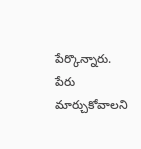పేర్కొన్నారు.
పేరు మార్చుకోవాలని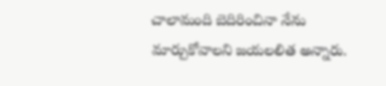చాలామంది బెదిరించినా నేను మార్చుకోవాలని జయలలిత అన్నారు.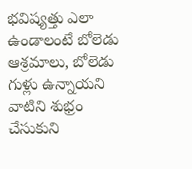భవిష్యత్తు ఎలా ఉండాలంటే బోలెడు ఆశ్రమాలు, బోలెడు గుళ్లు ఉన్నాయని వాటిని శుభ్రం చేసుకుని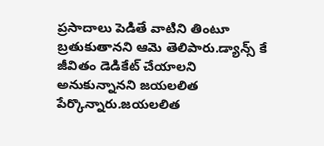ప్రసాదాలు పెడితే వాటిని తింటూ బ్రతుకుతానని ఆమె తెలిపారు.డ్యాన్స్ కే జీవితం డెడికేట్ చేయాలని అనుకున్నానని జయలలిత పేర్కొన్నారు.జయలలిత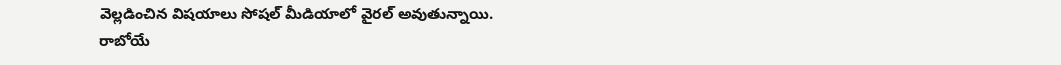వెల్లడించిన విషయాలు సోషల్ మీడియాలో వైరల్ అవుతున్నాయి.
రాబోయే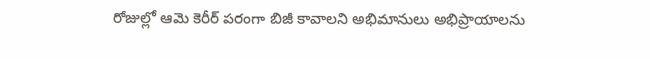రోజుల్లో ఆమె కెరీర్ పరంగా బిజీ కావాలని అభిమానులు అభిప్రాయాలను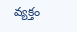వ్యక్తం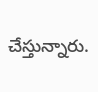చేస్తున్నారు.